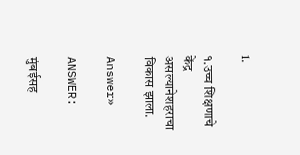1.

१.उच्च शिक्षणाचे केंद्र असल्यानेशहराचा विकास झाला.

Answer»

ANSWER:

मुंबईसह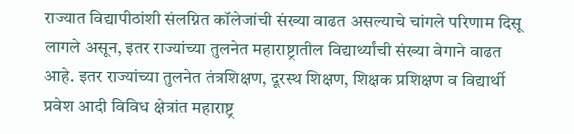राज्यात विद्यापीठांशी संलग्नित कॉलेजांची संख्या वाढत असल्याचे चांगले परिणाम दिसू लागले असून, इतर राज्यांच्या तुलनेत महाराष्ट्रातील विद्यार्थ्यांची संख्या वेगाने वाढत आहे. इतर राज्यांच्या तुलनेत तंत्रशिक्षण, दूरस्थ शिक्षण, शिक्षक प्रशिक्षण व विद्यार्थी प्रवेश आदी विविध क्षेत्रांत महाराष्ट्र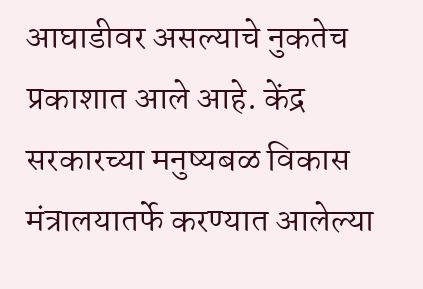आघाडीवर असल्याचे नुकतेच प्रकाशात आले आहे. केंद्र सरकारच्या मनुष्यबळ विकास मंत्रालयातर्फे करण्यात आलेल्या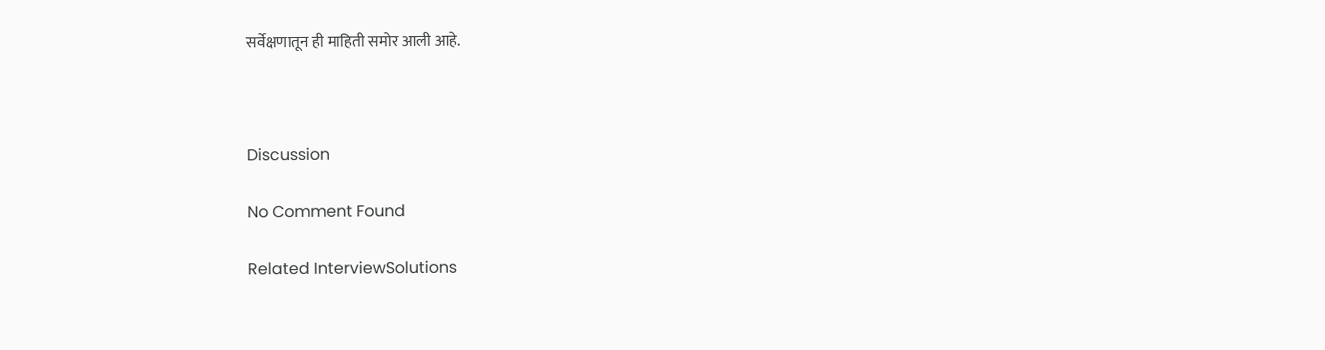सर्वेक्षणातून ही माहिती समोर आली आहे.



Discussion

No Comment Found

Related InterviewSolutions